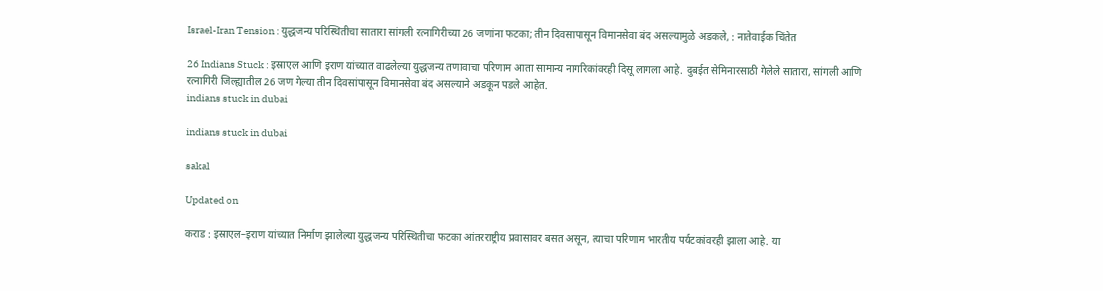Israel-Iran Tension : युद्धजन्य परिस्थितीचा सातारा सांगली रत्नागिरीच्या 26 जणांना फटका; तीन दिवसापासून विमानसेवा बंद असल्यामुळे अडकले, : नातेवाईक चिंतेत

26 Indians Stuck : इस्राएल आणि इराण यांच्यात वाढलेल्या युद्धजन्य तणावाचा परिणाम आता सामान्य नागरिकांवरही दिसू लागला आहे. दुबईत सेमिनारसाठी गेलेले सातारा, सांगली आणि रत्नागिरी जिल्ह्यातील 26 जण गेल्या तीन दिवसांपासून विमानसेवा बंद असल्याने अडकून पडले आहेत.
indians stuck in dubai

indians stuck in dubai

sakal

Updated on

कराड : इस्राएल–इराण यांच्यात निर्माण झालेल्या युद्धजन्य परिस्थितीचा फटका आंतरराष्ट्रीय प्रवासावर बसत असून, त्याचा परिणाम भारतीय पर्यटकांवरही झाला आहे. या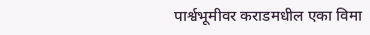पार्श्वभूमीवर कराडमधील एका विमा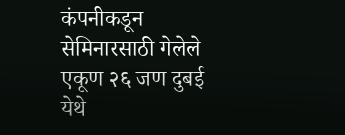कंपनीकडून सेमिनारसाठी गेलेले एकूण २६ जण दुबई येथे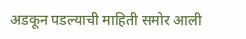अडकून पडल्याची माहिती समोर आली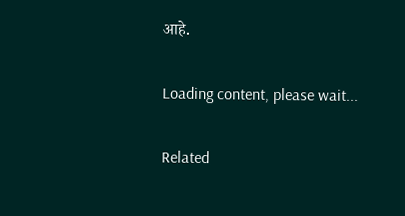आहे.

Loading content, please wait...

Related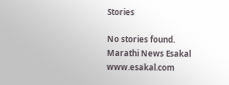Stories

No stories found.
Marathi News Esakal
www.esakal.com